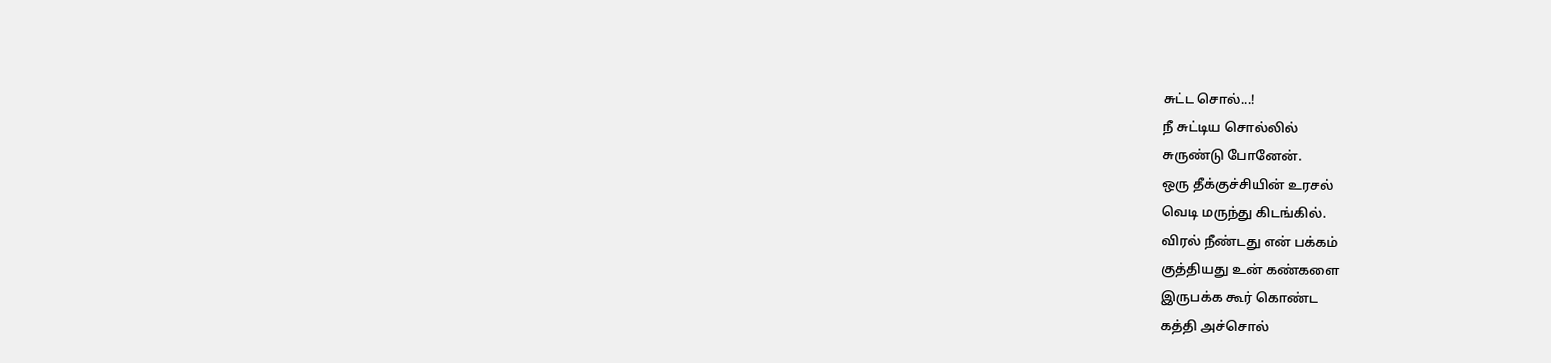சுட்ட சொல்...!
நீ சுட்டிய சொல்லில்
சுருண்டு போனேன்.
ஒரு தீக்குச்சியின் உரசல்
வெடி மருந்து கிடங்கில்.
விரல் நீண்டது என் பக்கம்
குத்தியது உன் கண்களை
இருபக்க கூர் கொண்ட
கத்தி அச்சொல்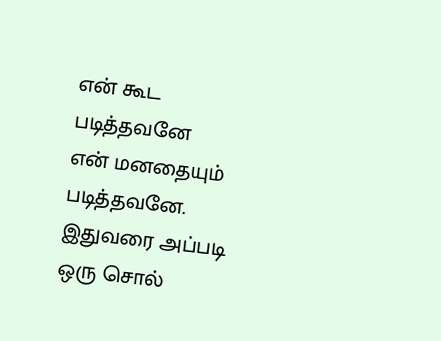என் கூட படித்தவனே
என் மனதையும் படித்தவனே.
இதுவரை அப்படி
ஒரு சொல்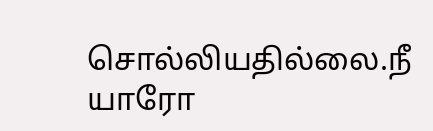சொல்லியதில்லை.நீ
யாரோ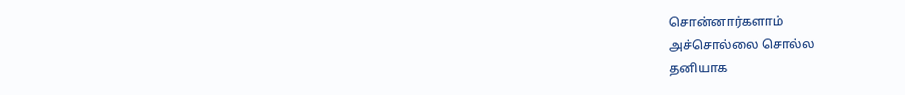சொன்னார்களாம்
அச்சொல்லை சொல்ல
தனியாக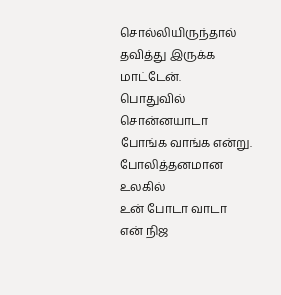சொல்லியிருந்தால்
தவித்து இருக்க மாட்டேன்.
பொதுவில் சொன்னயாடா
போங்க வாங்க என்று.
போலித்தனமான உலகில்
உன் போடா வாடா
என் நிஜ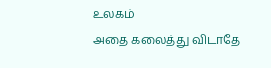உலகம்
அதை கலைத்து விடாதே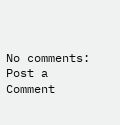No comments:
Post a Comment